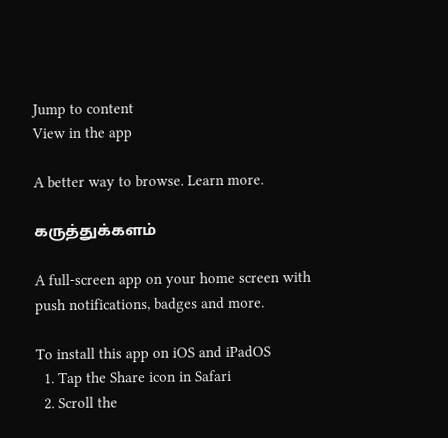Jump to content
View in the app

A better way to browse. Learn more.

கருத்துக்களம்

A full-screen app on your home screen with push notifications, badges and more.

To install this app on iOS and iPadOS
  1. Tap the Share icon in Safari
  2. Scroll the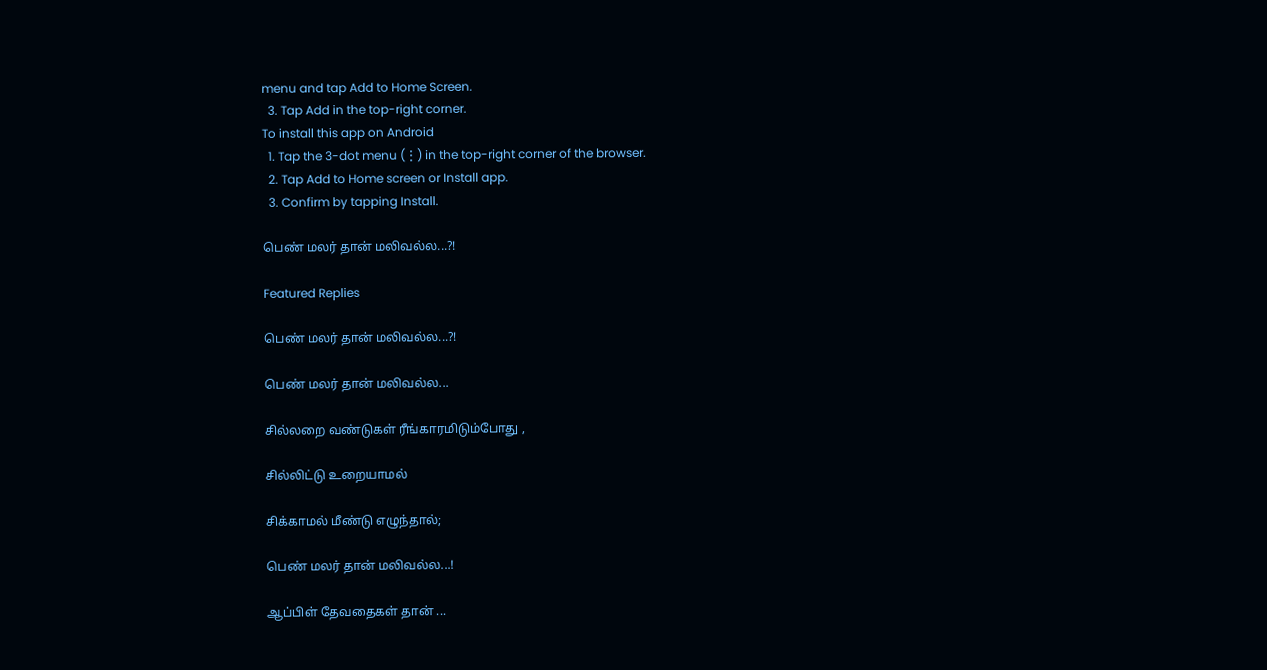menu and tap Add to Home Screen.
  3. Tap Add in the top-right corner.
To install this app on Android
  1. Tap the 3-dot menu (⋮) in the top-right corner of the browser.
  2. Tap Add to Home screen or Install app.
  3. Confirm by tapping Install.

பெண் மலர் தான் மலிவல்ல...?!

Featured Replies

பெண் மலர் தான் மலிவல்ல...?!

பெண் மலர் தான் மலிவல்ல...

சில்லறை வண்டுகள் ரீங்காரமிடும்போது ,

சில்லிட்டு உறையாமல்

சிக்காமல் மீண்டு எழுந்தால்;

பெண் மலர் தான் மலிவல்ல...!

ஆப்பிள் தேவதைகள் தான் ...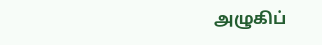அழுகிப்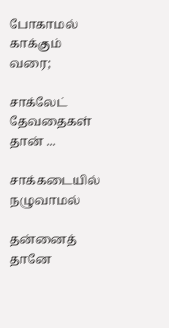போகாமல் காக்கும் வரை;

சாக்லேட் தேவதைகள் தான் ...

சாக்கடையில் நழுவாமல்

தன்னைத் தானே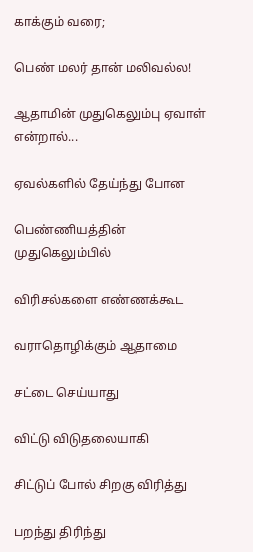காக்கும் வரை;

பெண் மலர் தான் மலிவல்ல!

ஆதாமின் முதுகெலும்பு ஏவாள் என்றால்...

ஏவல்களில் தேய்ந்து போன

பெண்ணியத்தின் முதுகெலும்பில்

விரிசல்களை எண்ணக்கூட

வராதொழிக்கும் ஆதாமை

சட்டை செய்யாது

விட்டு விடுதலையாகி

சிட்டுப் போல் சிறகு விரித்து

பறந்து திரிந்து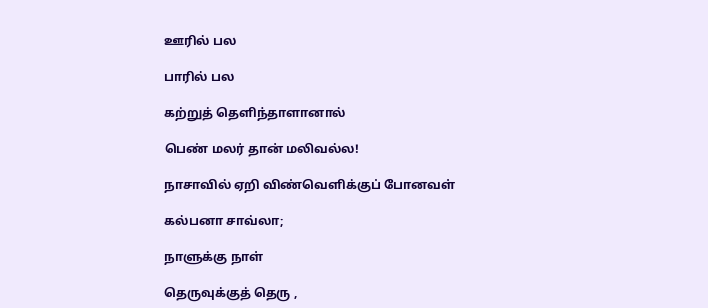ஊரில் பல

பாரில் பல

கற்றுத் தெளிந்தாளானால்

பெண் மலர் தான் மலிவல்ல!

நாசாவில் ஏறி விண்வெளிக்குப் போனவள்

கல்பனா சாவ்லா;

நாளுக்கு நாள்

தெருவுக்குத் தெரு ,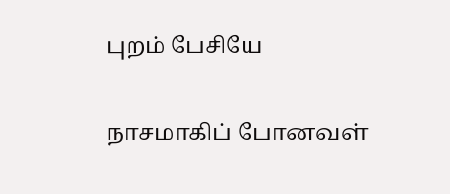புறம் பேசியே

நாசமாகிப் போனவள்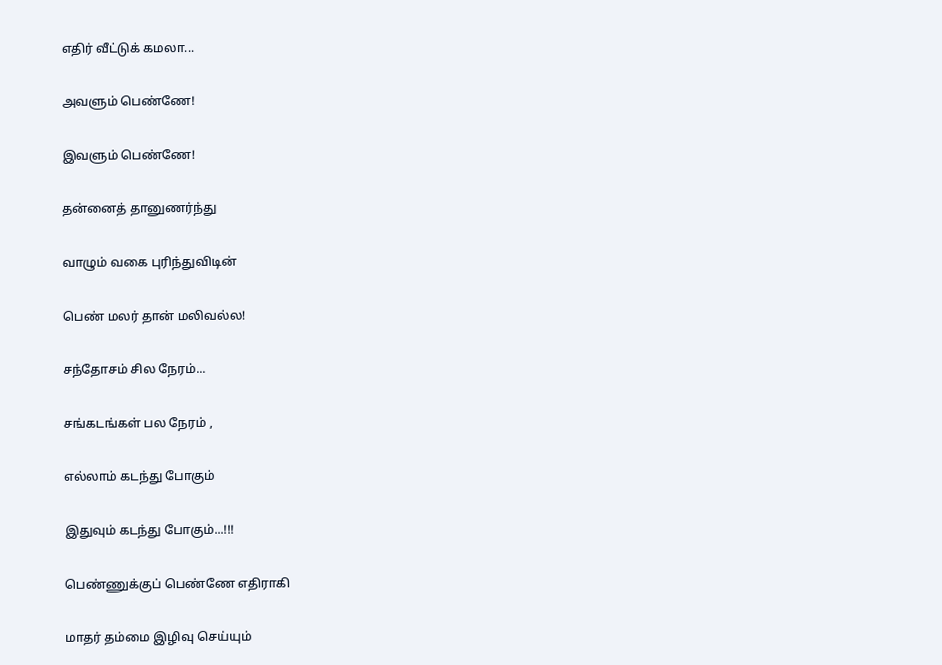எதிர் வீட்டுக் கமலா...

அவளும் பெண்ணே!

இவளும் பெண்ணே!

தன்னைத் தானுணர்ந்து

வாழும் வகை புரிந்துவிடின்

பெண் மலர் தான் மலிவல்ல!

சந்தோசம் சில நேரம்...

சங்கடங்கள் பல நேரம் ,

எல்லாம் கடந்து போகும்

இதுவும் கடந்து போகும்...!!!

பெண்ணுக்குப் பெண்ணே எதிராகி

மாதர் தம்மை இழிவு செய்யும்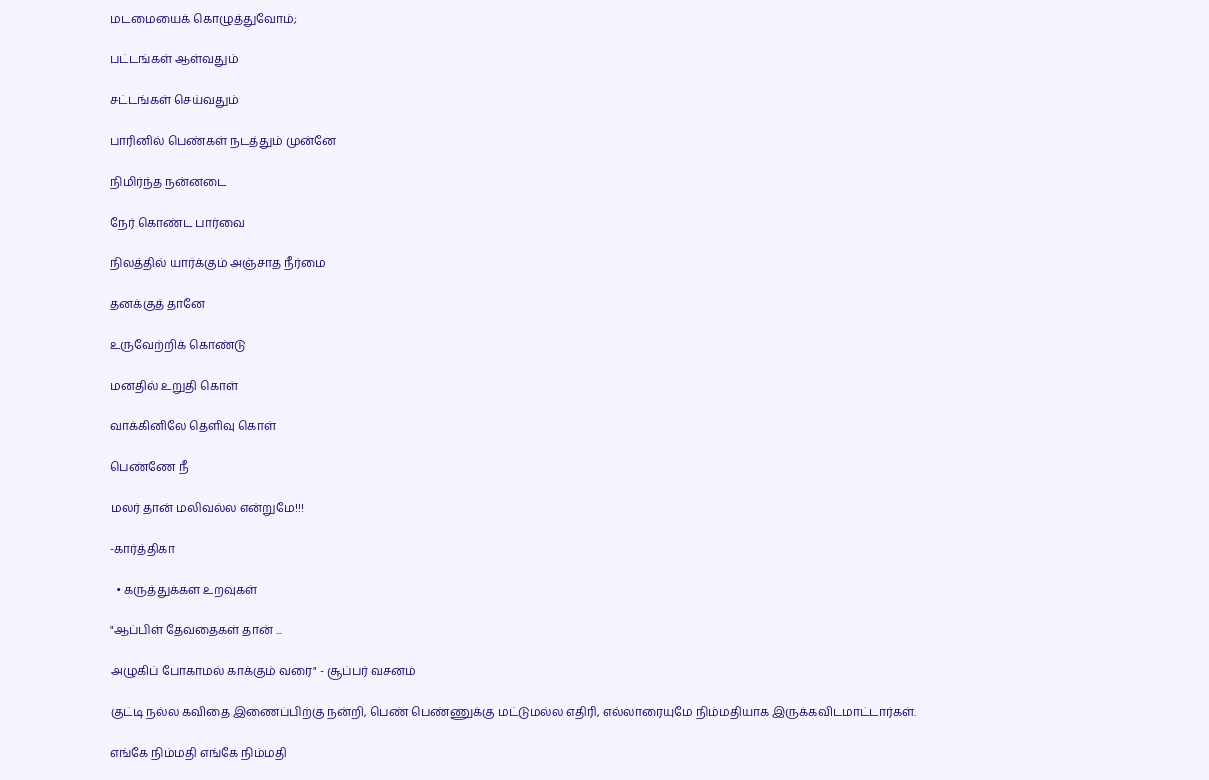மடமையைக் கொழுத்துவோம்;

பட்டங்கள் ஆள்வதும்

சட்டங்கள் செய்வதும்

பாரினில் பெண்கள் நடத்தும் முன்னே

நிமிர்ந்த நன்னடை

நேர் கொண்ட பார்வை

நிலத்தில் யார்க்கும் அஞ்சாத நீர்மை

தனக்குத் தானே

உருவேற்றிக் கொண்டு

மனதில் உறுதி கொள்

வாக்கினிலே தெளிவு கொள்

பெண்ணே நீ

மலர் தான் மலிவல்ல என்றுமே!!!

-கார்த்திகா

  • கருத்துக்கள உறவுகள்

"ஆப்பிள் தேவதைகள் தான் ...

அழுகிப் போகாமல் காக்கும் வரை" - சூப்பர் வசனம்

குட்டி நல்ல கவிதை இணைப்பிற்கு நன்றி, பெண் பெண்ணுக்கு மட்டுமல்ல எதிரி, எல்லாரையுமே நிம்மதியாக இருக்கவிடமாட்டார்கள்.

எங்கே நிம்மதி எங்கே நிம்மதி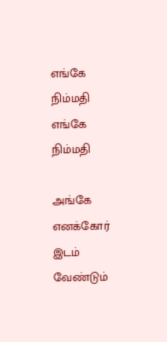எங்கே நிம்மதி எங்கே நிம்மதி

அங்கே எனக்கோர் இடம் வேண்டும்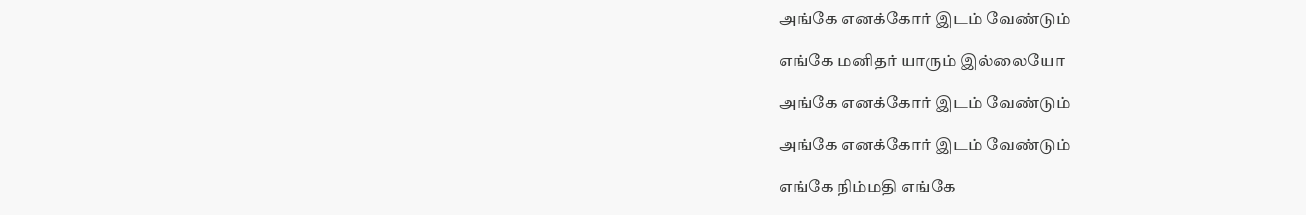அங்கே எனக்கோர் இடம் வேண்டும்

எங்கே மனிதர் யாரும் இல்லையோ

அங்கே எனக்கோர் இடம் வேண்டும்

அங்கே எனக்கோர் இடம் வேண்டும்

எங்கே நிம்மதி எங்கே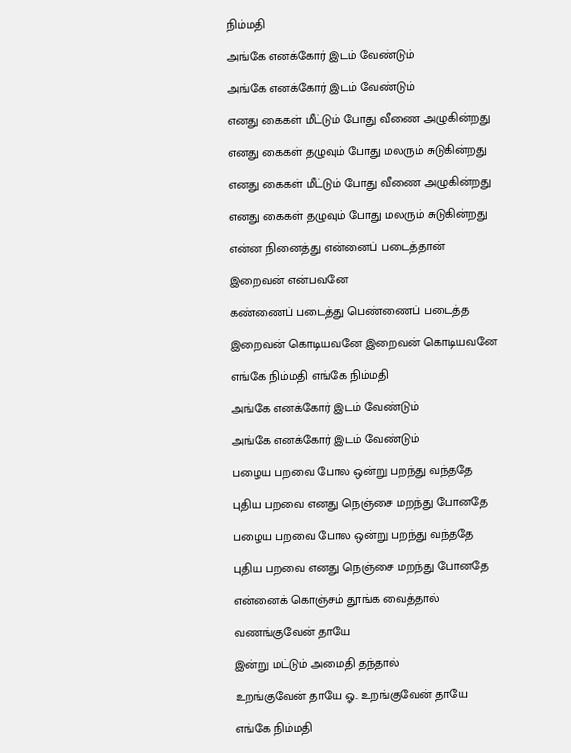நிம்மதி

அங்கே எனக்கோர் இடம் வேண்டும்

அங்கே எனக்கோர் இடம் வேண்டும்

எனது கைகள் மீட்டும் போது வீணை அழுகின்றது

எனது கைகள் தழுவும் போது மலரும் சுடுகின்றது

எனது கைகள் மீட்டும் போது வீணை அழுகின்றது

எனது கைகள் தழுவும் போது மலரும் சுடுகின்றது

என்ன நினைத்து என்னைப் படைத்தான்

இறைவன் என்பவனே

கண்ணைப் படைத்து பெண்ணைப் படைத்த

இறைவன் கொடியவனே இறைவன் கொடியவனே

எங்கே நிம்மதி எங்கே நிம்மதி

அங்கே எனக்கோர் இடம் வேண்டும்

அங்கே எனக்கோர் இடம் வேண்டும்

பழைய பறவை போல ஒன்று பறந்து வந்ததே

புதிய பறவை எனது நெஞ்சை மறந்து போனதே

பழைய பறவை போல ஒன்று பறந்து வந்ததே

புதிய பறவை எனது நெஞ்சை மறந்து போனதே

என்னைக் கொஞ்சம் தூங்க வைத்தால்

வணங்குவேன் தாயே

இன்று மட்டும் அமைதி தந்தால்

உறங்குவேன் தாயே ஓ.. உறங்குவேன் தாயே

எங்கே நிம்மதி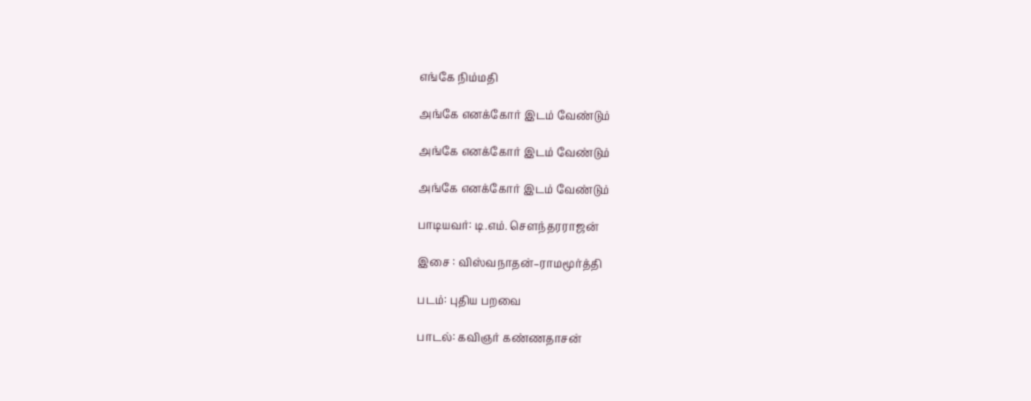எங்கே நிம்மதி

அங்கே எனக்கோர் இடம் வேண்டும்

அங்கே எனக்கோர் இடம் வேண்டும்

அங்கே எனக்கோர் இடம் வேண்டும்

பாடியவர்: டி.எம். சௌந்தரராஜன்

இசை : விஸ்வநாதன்–ராமமூர்த்தி

படம்: புதிய பறவை

பாடல்: கவிஞர் கண்ணதாசன்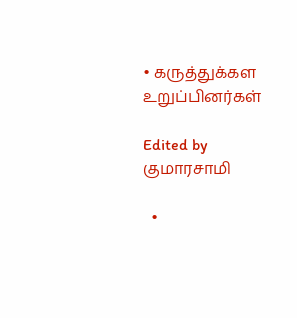• கருத்துக்கள உறுப்பினர்கள்

Edited by குமாரசாமி

  •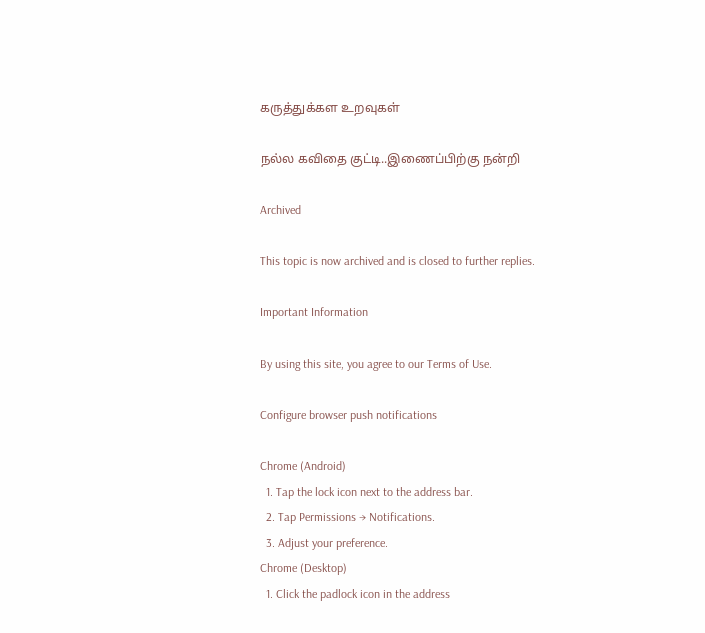கருத்துக்கள உறவுகள்

நல்ல கவிதை குட்டி..இணைப்பிற்கு நன்றி

Archived

This topic is now archived and is closed to further replies.

Important Information

By using this site, you agree to our Terms of Use.

Configure browser push notifications

Chrome (Android)
  1. Tap the lock icon next to the address bar.
  2. Tap Permissions → Notifications.
  3. Adjust your preference.
Chrome (Desktop)
  1. Click the padlock icon in the address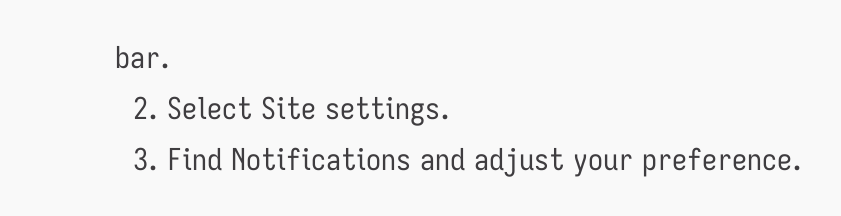bar.
  2. Select Site settings.
  3. Find Notifications and adjust your preference.